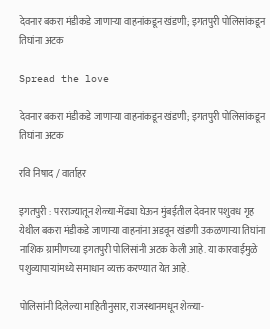देवनार बकरा मंडीकडे जाणाऱ्या वाहनांकडून खंडणी; इगतपुरी पोलिसांकडून तिघांना अटक

Spread the love

देवनार बकरा मंडीकडे जाणाऱ्या वाहनांकडून खंडणी; इगतपुरी पोलिसांकडून तिघांना अटक

रवि निषाद / वार्ताहर

इगतपुरी : परराज्यातून शेळ्या-मेंढ्या घेऊन मुंबईतील देवनार पशुवध गृह येथील बकरा मंडीकडे जाणाऱ्या वाहनांना अडवून खंडणी उकळणाऱ्या तिघांना नाशिक ग्रामीणच्या इगतपुरी पोलिसांनी अटक केली आहे. या कारवाईमुळे पशुव्यापाऱ्यांमध्ये समाधान व्यक्त करण्यात येत आहे.

पोलिसांनी दिलेल्या माहितीनुसार, राजस्थानमधून शेळ्या-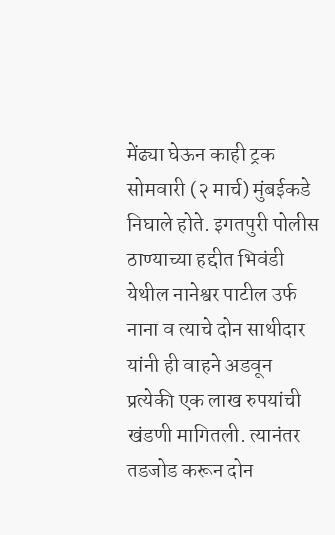मेंढ्या घेऊन काही ट्रक सोमवारी (२ मार्च) मुंबईकडे निघाले होते. इगतपुरी पोलीस ठाण्याच्या हद्दीत भिवंडी येथील नानेश्वर पाटील उर्फ नाना व त्याचे दोन साथीदार यांनी ही वाहने अडवून प्रत्येकी एक लाख रुपयांची खंडणी मागितली. त्यानंतर तडजोड करून दोन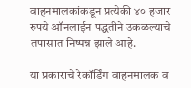वाहनमालकांकडून प्रत्येकी ४० हजार रुपये ऑनलाईन पद्धतीने उकळल्याचे तपासात निष्पन्न झाले आहे.

या प्रकाराचे रेकॉर्डिंग वाहनमालक व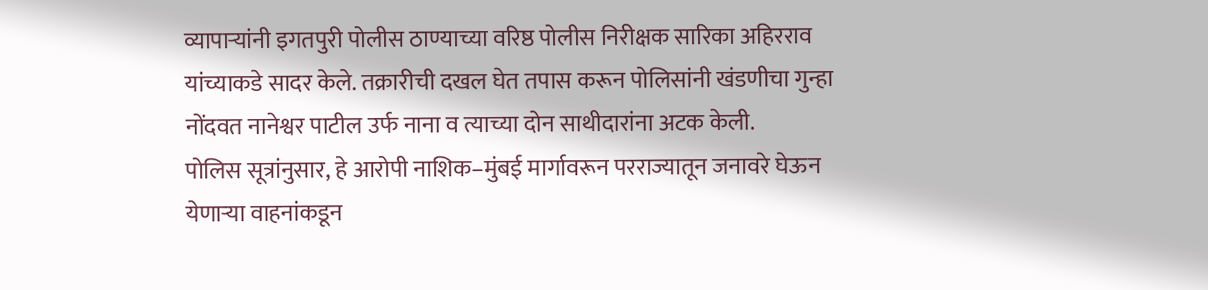व्यापाऱ्यांनी इगतपुरी पोलीस ठाण्याच्या वरिष्ठ पोलीस निरीक्षक सारिका अहिरराव यांच्याकडे सादर केले. तक्रारीची दखल घेत तपास करून पोलिसांनी खंडणीचा गुन्हा नोंदवत नानेश्वर पाटील उर्फ नाना व त्याच्या दोन साथीदारांना अटक केली.
पोलिस सूत्रांनुसार, हे आरोपी नाशिक–मुंबई मार्गावरून परराज्यातून जनावरे घेऊन येणाऱ्या वाहनांकडून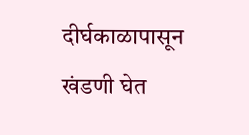दीर्घकाळापासून खंडणी घेत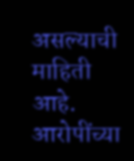असल्याची माहिती आहे. आरोपींच्या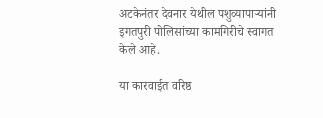अटकेनंतर देवनार येथील पशुव्यापाऱ्यांनी इगतपुरी पोलिसांच्या कामगिरीचे स्वागत केले आहे.

या कारवाईत वरिष्ठ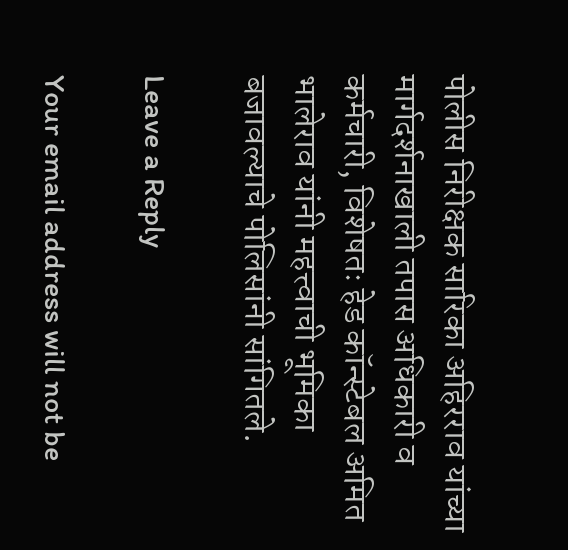पोलीस निरीक्षक सारिका अहिरराव यांच्या मार्गदर्शनाखाली तपास अधिकारी व कर्मचारी, विशेषतः हेड कॉन्स्टेबल अमित भालेराव यांनी महत्त्वाची भूमिका बजावल्याचे पोलिसांनी सांगितले.

Leave a Reply

Your email address will not be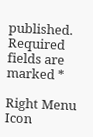published. Required fields are marked *

Right Menu Icon